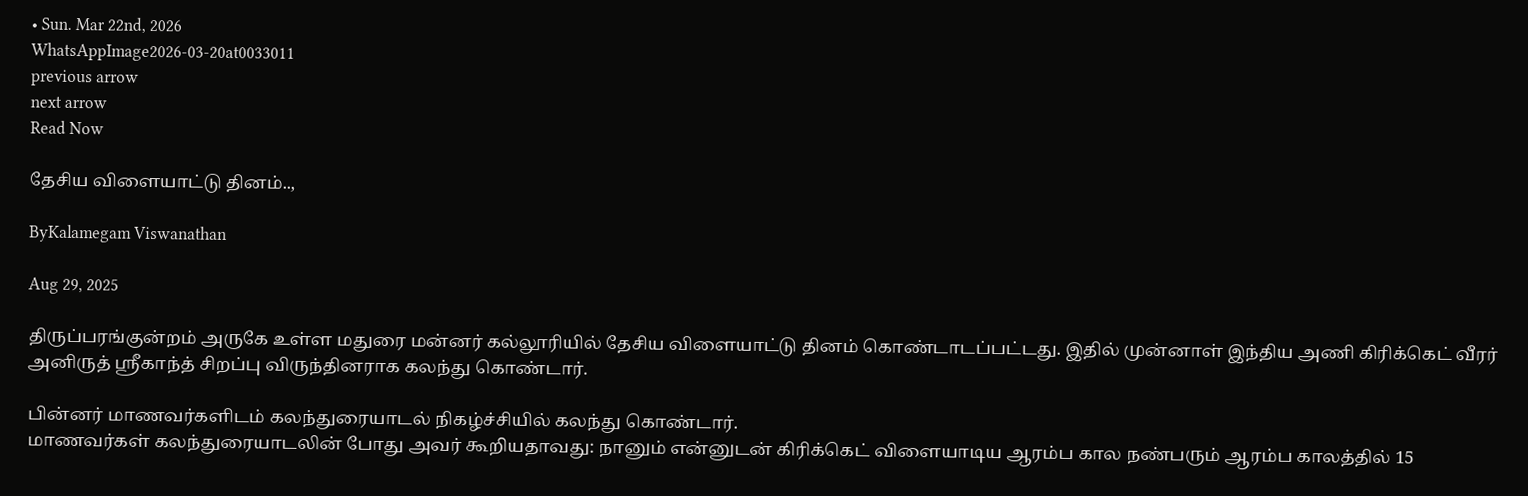• Sun. Mar 22nd, 2026
WhatsAppImage2026-03-20at0033011
previous arrow
next arrow
Read Now

தேசிய விளையாட்டு தினம்..,

ByKalamegam Viswanathan

Aug 29, 2025

திருப்பரங்குன்றம் அருகே உள்ள மதுரை மன்னர் கல்லூரியில் தேசிய விளையாட்டு தினம் கொண்டாடப்பட்டது. இதில் முன்னாள் இந்திய அணி கிரிக்கெட் வீரர் அனிருத் ஸ்ரீகாந்த் சிறப்பு விருந்தினராக கலந்து கொண்டார்.

பின்னர் மாணவர்களிடம் கலந்துரையாடல் நிகழ்ச்சியில் கலந்து கொண்டார்.
மாணவர்கள் கலந்துரையாடலின் போது அவர் கூறியதாவது: நானும் என்னுடன் கிரிக்கெட் விளையாடிய ஆரம்ப கால நண்பரும் ஆரம்ப காலத்தில் 15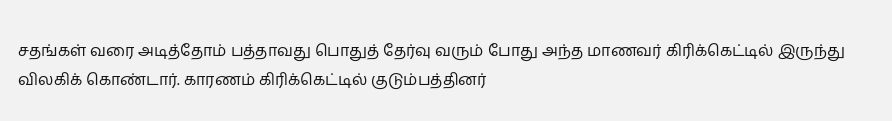சதங்கள் வரை அடித்தோம் பத்தாவது பொதுத் தேர்வு வரும் போது அந்த மாணவர் கிரிக்கெட்டில் இருந்து விலகிக் கொண்டார். காரணம் கிரிக்கெட்டில் குடும்பத்தினர்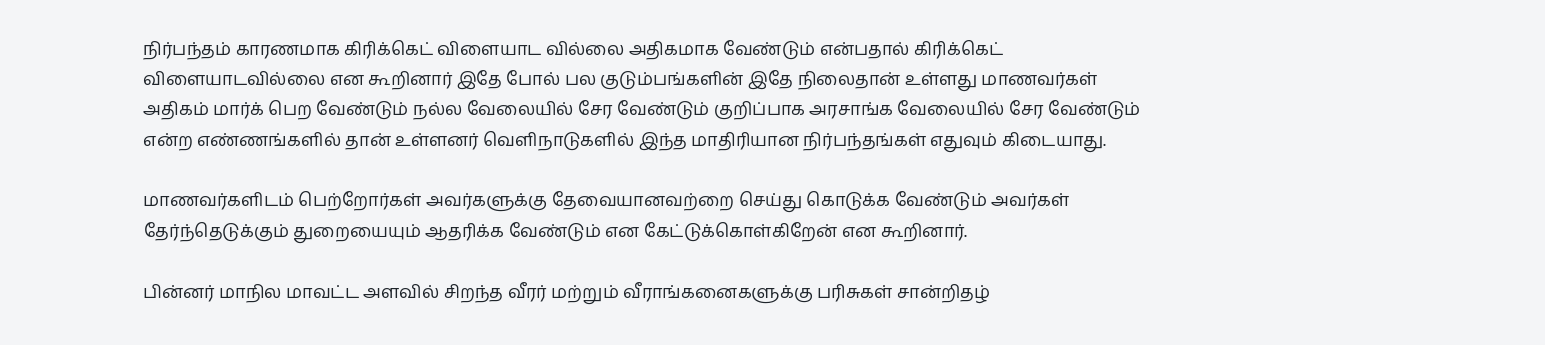நிர்பந்தம் காரணமாக கிரிக்கெட் விளையாட வில்லை அதிகமாக வேண்டும் என்பதால் கிரிக்கெட் விளையாடவில்லை என கூறினார் இதே போல் பல குடும்பங்களின் இதே நிலைதான் உள்ளது மாணவர்கள் அதிகம் மார்க் பெற வேண்டும் நல்ல வேலையில் சேர வேண்டும் குறிப்பாக அரசாங்க வேலையில் சேர வேண்டும் என்ற எண்ணங்களில் தான் உள்ளனர் வெளிநாடுகளில் இந்த மாதிரியான நிர்பந்தங்கள் எதுவும் கிடையாது.

மாணவர்களிடம் பெற்றோர்கள் அவர்களுக்கு தேவையானவற்றை செய்து கொடுக்க வேண்டும் அவர்கள் தேர்ந்தெடுக்கும் துறையையும் ஆதரிக்க வேண்டும் என கேட்டுக்கொள்கிறேன் என கூறினார்.

பின்னர் மாநில மாவட்ட அளவில் சிறந்த வீரர் மற்றும் வீராங்கனைகளுக்கு பரிசுகள் சான்றிதழ்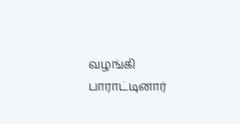வழங்கி பாராட்டினார்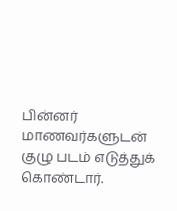பின்னர் மாணவர்களுடன் குழு படம் எடுத்துக் கொண்டார்.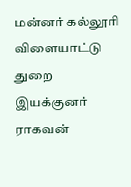மன்னர் கல்லூரி விளையாட்டு துறை இயக்குனர் ராகவன்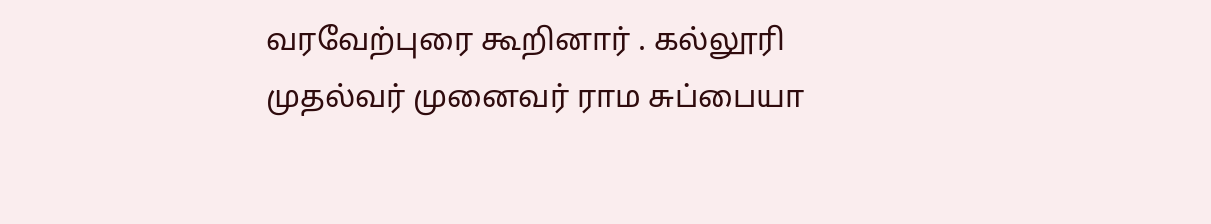வரவேற்புரை கூறினார் . கல்லூரி முதல்வர் முனைவர் ராம சுப்பையா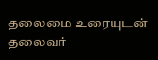தலைமை உரையுடன் தலைவர்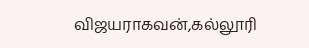விஜயராகவன்,கல்லூரி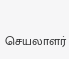செயலாளர்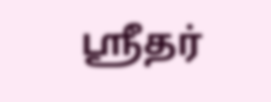ஸ்ரீதர்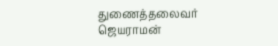துணைத்தலைவர் ஜெயராமன்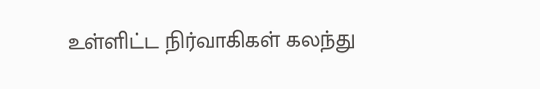உள்ளிட்ட நிர்வாகிகள் கலந்து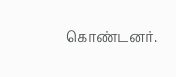கொண்டனர்.